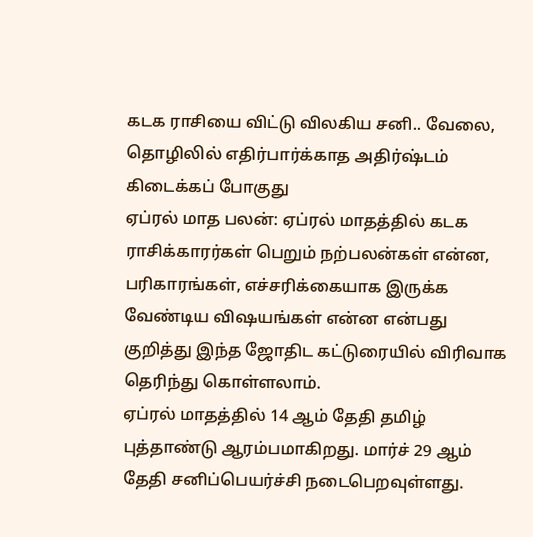கடக ராசியை விட்டு விலகிய சனி.. வேலை, தொழிலில் எதிர்பார்க்காத அதிர்ஷ்டம் கிடைக்கப் போகுது
ஏப்ரல் மாத பலன்: ஏப்ரல் மாதத்தில் கடக ராசிக்காரர்கள் பெறும் நற்பலன்கள் என்ன, பரிகாரங்கள், எச்சரிக்கையாக இருக்க வேண்டிய விஷயங்கள் என்ன என்பது குறித்து இந்த ஜோதிட கட்டுரையில் விரிவாக தெரிந்து கொள்ளலாம்.
ஏப்ரல் மாதத்தில் 14 ஆம் தேதி தமிழ் புத்தாண்டு ஆரம்பமாகிறது. மார்ச் 29 ஆம் தேதி சனிப்பெயர்ச்சி நடைபெறவுள்ளது.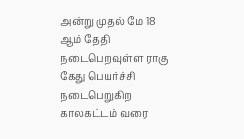அன்று முதல் மே 18 ஆம் தேதி நடைபெறவுள்ள ராகு கேது பெயர்ச்சி நடைபெறுகிற காலகட்டம் வரை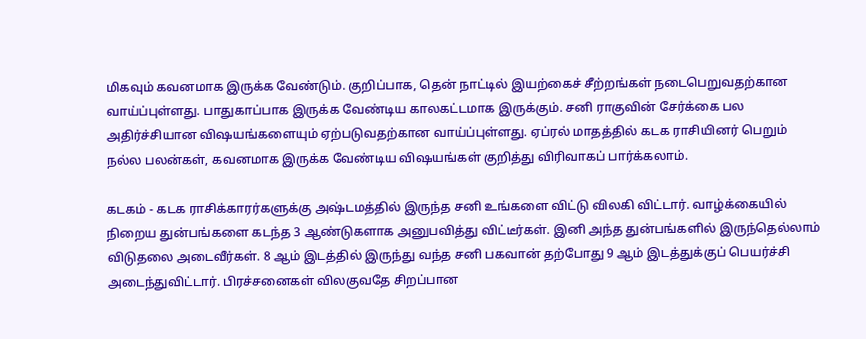மிகவும் கவனமாக இருக்க வேண்டும். குறிப்பாக, தென் நாட்டில் இயற்கைச் சீற்றங்கள் நடைபெறுவதற்கான வாய்ப்புள்ளது. பாதுகாப்பாக இருக்க வேண்டிய காலகட்டமாக இருக்கும். சனி ராகுவின் சேர்க்கை பல அதிர்ச்சியான விஷயங்களையும் ஏற்படுவதற்கான வாய்ப்புள்ளது. ஏப்ரல் மாதத்தில் கடக ராசியினர் பெறும் நல்ல பலன்கள், கவனமாக இருக்க வேண்டிய விஷயங்கள் குறித்து விரிவாகப் பார்க்கலாம்.

கடகம் - கடக ராசிக்காரர்களுக்கு அஷ்டமத்தில் இருந்த சனி உங்களை விட்டு விலகி விட்டார். வாழ்க்கையில் நிறைய துன்பங்களை கடந்த 3 ஆண்டுகளாக அனுபவித்து விட்டீர்கள். இனி அந்த துன்பங்களில் இருந்தெல்லாம் விடுதலை அடைவீர்கள். 8 ஆம் இடத்தில் இருந்து வந்த சனி பகவான் தற்போது 9 ஆம் இடத்துக்குப் பெயர்ச்சி அடைந்துவிட்டார். பிரச்சனைகள் விலகுவதே சிறப்பான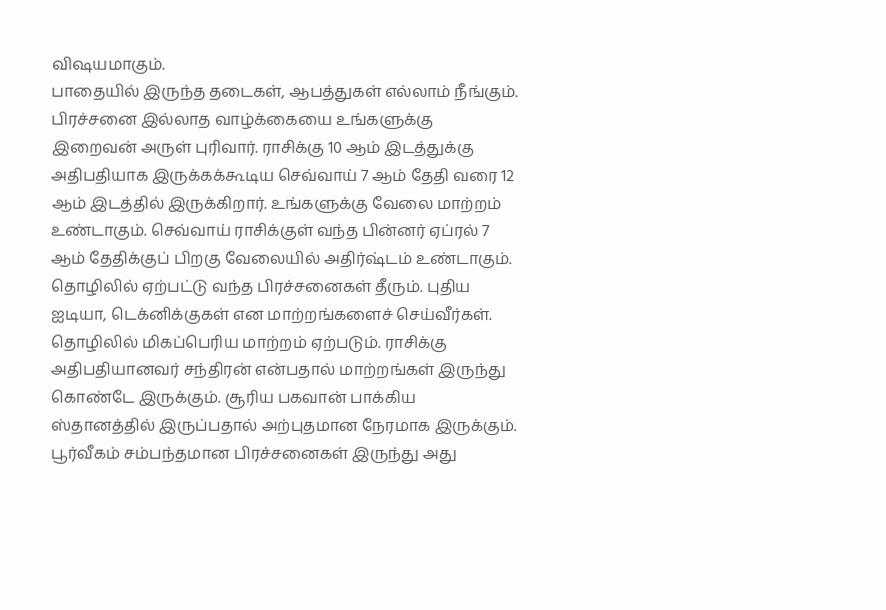விஷயமாகும்.
பாதையில் இருந்த தடைகள், ஆபத்துகள் எல்லாம் நீங்கும். பிரச்சனை இல்லாத வாழ்க்கையை உங்களுக்கு இறைவன் அருள் புரிவார். ராசிக்கு 10 ஆம் இடத்துக்கு அதிபதியாக இருக்கக்கூடிய செவ்வாய் 7 ஆம் தேதி வரை 12 ஆம் இடத்தில் இருக்கிறார். உங்களுக்கு வேலை மாற்றம் உண்டாகும். செவ்வாய் ராசிக்குள் வந்த பின்னர் ஏப்ரல் 7 ஆம் தேதிக்குப் பிறகு வேலையில் அதிர்ஷ்டம் உண்டாகும்.
தொழிலில் ஏற்பட்டு வந்த பிரச்சனைகள் தீரும். புதிய ஐடியா, டெக்னிக்குகள் என மாற்றங்களைச் செய்வீர்கள். தொழிலில் மிகப்பெரிய மாற்றம் ஏற்படும். ராசிக்கு அதிபதியானவர் சந்திரன் என்பதால் மாற்றங்கள் இருந்து கொண்டே இருக்கும். சூரிய பகவான் பாக்கிய ஸ்தானத்தில் இருப்பதால் அற்புதமான நேரமாக இருக்கும். பூர்வீகம் சம்பந்தமான பிரச்சனைகள் இருந்து அது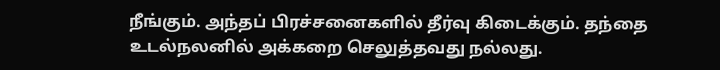நீங்கும். அந்தப் பிரச்சனைகளில் தீர்வு கிடைக்கும். தந்தை உடல்நலனில் அக்கறை செலுத்தவது நல்லது.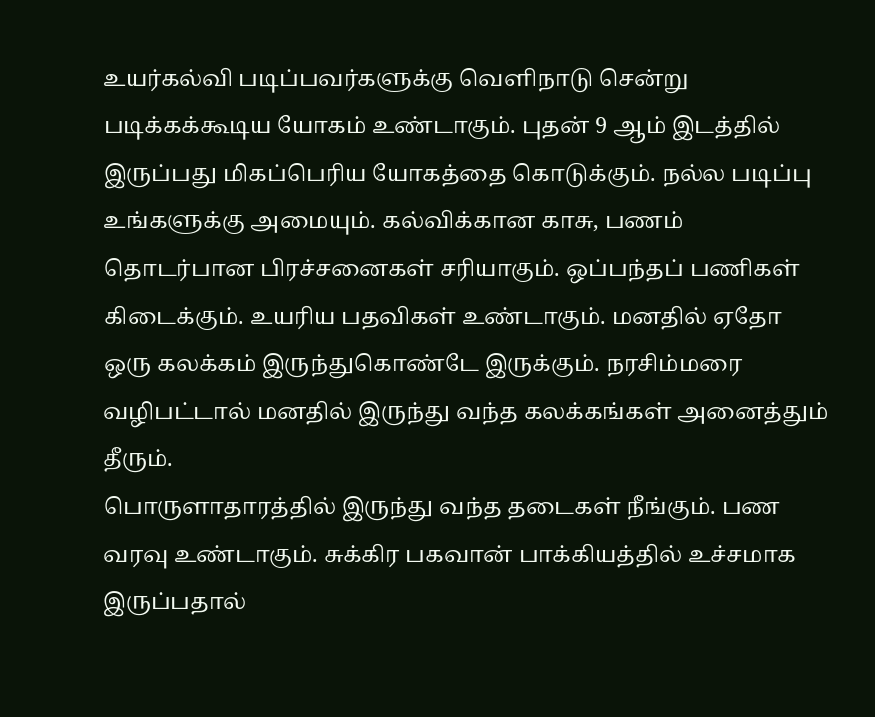உயர்கல்வி படிப்பவர்களுக்கு வெளிநாடு சென்று படிக்கக்கூடிய யோகம் உண்டாகும். புதன் 9 ஆம் இடத்தில் இருப்பது மிகப்பெரிய யோகத்தை கொடுக்கும். நல்ல படிப்பு உங்களுக்கு அமையும். கல்விக்கான காசு, பணம் தொடர்பான பிரச்சனைகள் சரியாகும். ஒப்பந்தப் பணிகள் கிடைக்கும். உயரிய பதவிகள் உண்டாகும். மனதில் ஏதோ ஒரு கலக்கம் இருந்துகொண்டே இருக்கும். நரசிம்மரை வழிபட்டால் மனதில் இருந்து வந்த கலக்கங்கள் அனைத்தும் தீரும்.
பொருளாதாரத்தில் இருந்து வந்த தடைகள் நீங்கும். பண வரவு உண்டாகும். சுக்கிர பகவான் பாக்கியத்தில் உச்சமாக இருப்பதால்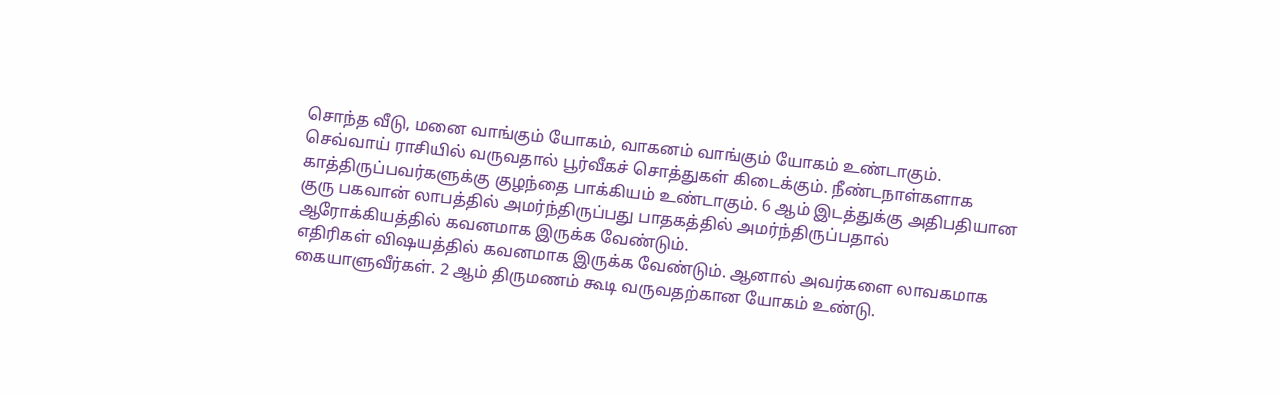சொந்த வீடு, மனை வாங்கும் யோகம், வாகனம் வாங்கும் யோகம் உண்டாகும். செவ்வாய் ராசியில் வருவதால் பூர்வீகச் சொத்துகள் கிடைக்கும். நீண்டநாள்களாக காத்திருப்பவர்களுக்கு குழந்தை பாக்கியம் உண்டாகும். 6 ஆம் இடத்துக்கு அதிபதியான குரு பகவான் லாபத்தில் அமர்ந்திருப்பது பாதகத்தில் அமர்ந்திருப்பதால் ஆரோக்கியத்தில் கவனமாக இருக்க வேண்டும்.
எதிரிகள் விஷயத்தில் கவனமாக இருக்க வேண்டும். ஆனால் அவர்களை லாவகமாக கையாளுவீர்கள். 2 ஆம் திருமணம் கூடி வருவதற்கான யோகம் உண்டு.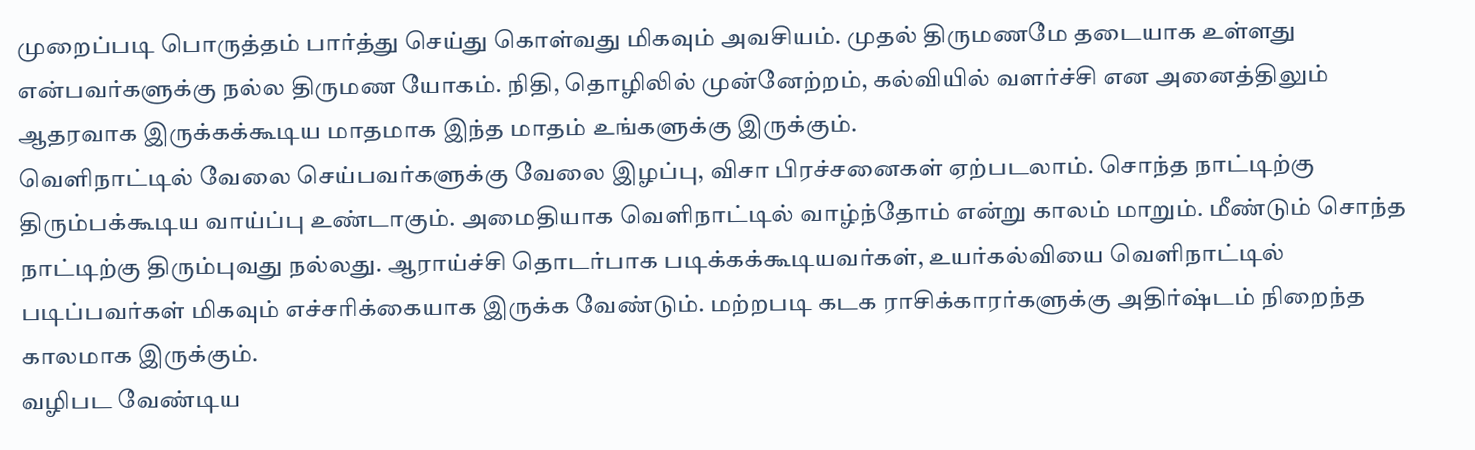முறைப்படி பொருத்தம் பார்த்து செய்து கொள்வது மிகவும் அவசியம். முதல் திருமணமே தடையாக உள்ளது என்பவர்களுக்கு நல்ல திருமண யோகம். நிதி, தொழிலில் முன்னேற்றம், கல்வியில் வளர்ச்சி என அனைத்திலும் ஆதரவாக இருக்கக்கூடிய மாதமாக இந்த மாதம் உங்களுக்கு இருக்கும்.
வெளிநாட்டில் வேலை செய்பவர்களுக்கு வேலை இழப்பு, விசா பிரச்சனைகள் ஏற்படலாம். சொந்த நாட்டிற்கு திரும்பக்கூடிய வாய்ப்பு உண்டாகும். அமைதியாக வெளிநாட்டில் வாழ்ந்தோம் என்று காலம் மாறும். மீண்டும் சொந்த நாட்டிற்கு திரும்புவது நல்லது. ஆராய்ச்சி தொடர்பாக படிக்கக்கூடியவர்கள், உயர்கல்வியை வெளிநாட்டில் படிப்பவர்கள் மிகவும் எச்சரிக்கையாக இருக்க வேண்டும். மற்றபடி கடக ராசிக்காரர்களுக்கு அதிர்ஷ்டம் நிறைந்த காலமாக இருக்கும்.
வழிபட வேண்டிய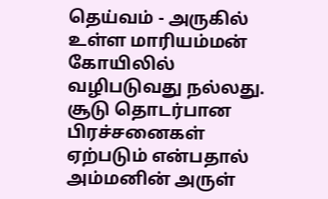தெய்வம் - அருகில் உள்ள மாரியம்மன் கோயிலில் வழிபடுவது நல்லது. சூடு தொடர்பான பிரச்சனைகள் ஏற்படும் என்பதால் அம்மனின் அருள்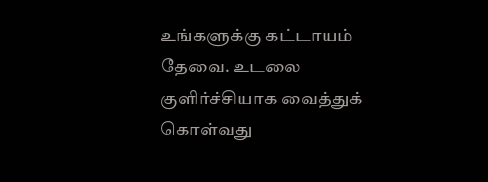உங்களுக்கு கட்டாயம் தேவை. உடலை குளிர்ச்சியாக வைத்துக் கொள்வது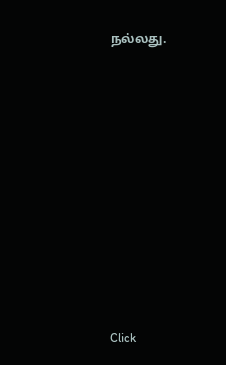நல்லது.












Click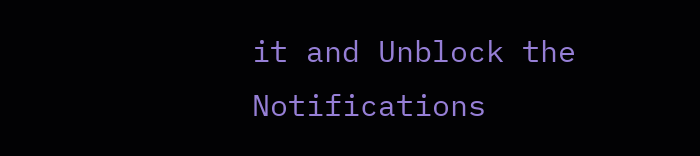it and Unblock the Notifications